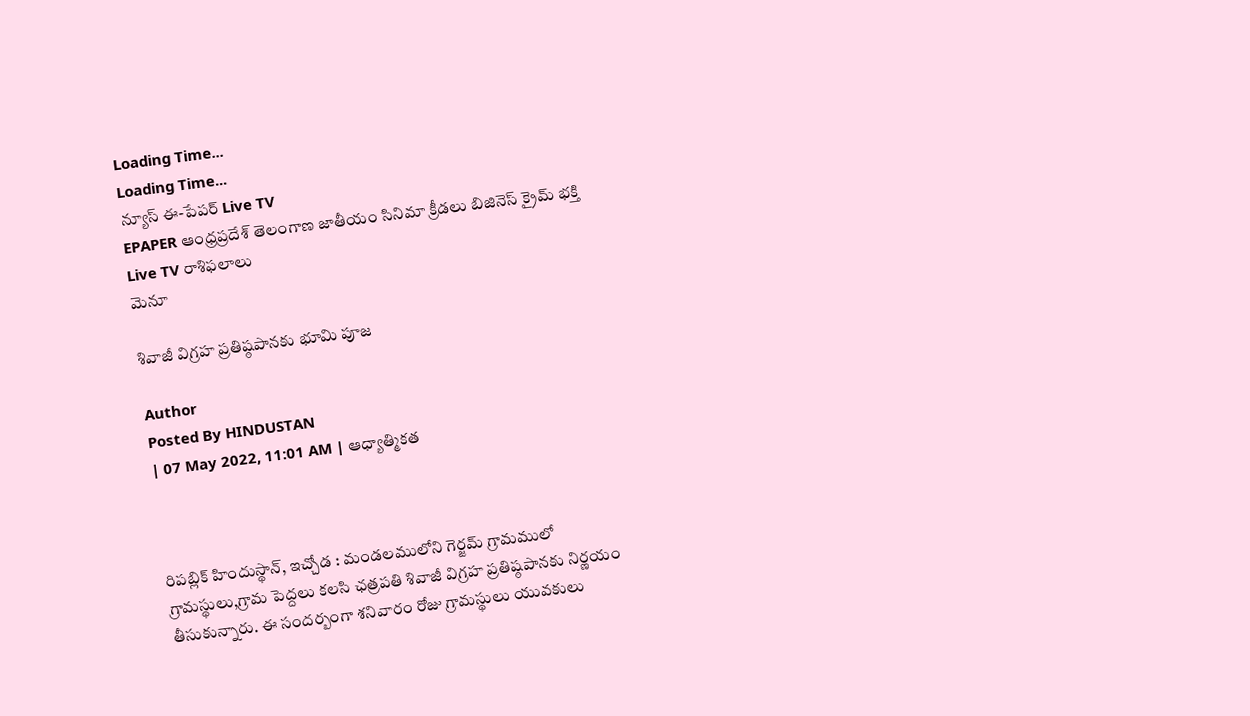Loading Time...
Loading Time...
న్యూస్ ఈ-పేపర్ Live TV
EPAPER ఆంధ్రప్రదేశ్ తెలంగాణ జాతీయం సినిమా క్రీడలు బిజినెస్ క్రైమ్ భక్తి Live TV రాశిఫలాలు
మెనూ

శివాజీ విగ్రహ ప్రతిష్ఠపానకు భూమి పూజ

Author
Posted By HINDUSTAN
| 07 May 2022, 11:01 AM | ఆధ్యాత్మికత



రిపబ్లిక్ హిందుస్థాన్, ఇచ్చోడ : మండలములోని గెర్జమ్ గ్రామములో గ్రామస్థులు,గ్రామ పెద్దలు కలసి ఛత్రపతి శివాజీ విగ్రహ ప్రతిష్ఠపానకు నిర్ణయం తీసుకున్నారు. ఈ సందర్బంగా శనివారం రోజు గ్రామస్థులు యువకులు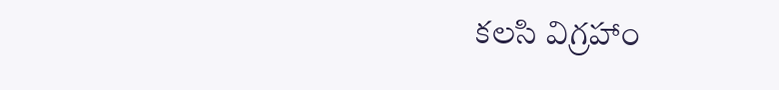కలసి విగ్రహాం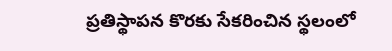ప్రతిస్థాపన కొరకు సేకరించిన స్థలంలో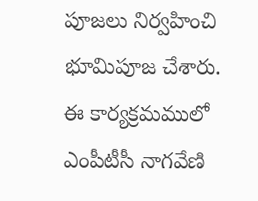పూజలు నిర్వహించి భూమిపూజ చేశారు. ఈ కార్యక్రమములో ఎంపీటీసీ నాగవేణి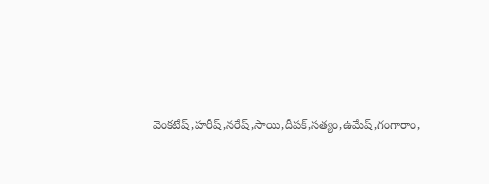వెంకటేష్,హరీష్,నరేష్,సాయి,దీపక్,సత్యం,ఉమేష్,గంగారాం,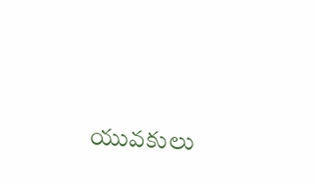యువకులు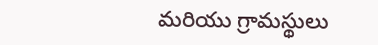మరియు గ్రామస్థులు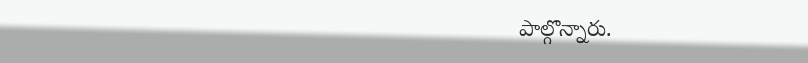పాల్గొన్నారు.